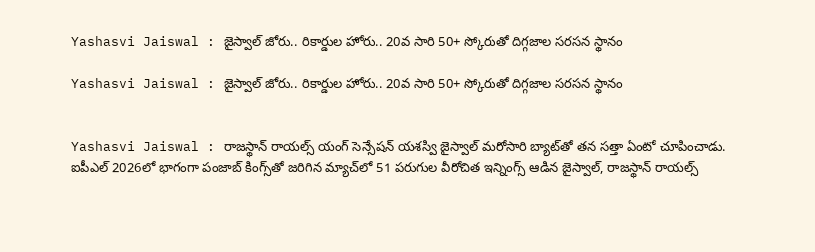Yashasvi Jaiswal : జైస్వాల్ జోరు.. రికార్డుల హోరు.. 20వ సారి 50+ స్కోరుతో దిగ్గజాల సరసన స్థానం

Yashasvi Jaiswal : జైస్వాల్ జోరు.. రికార్డుల హోరు.. 20వ సారి 50+ స్కోరుతో దిగ్గజాల సరసన స్థానం


Yashasvi Jaiswal : రాజస్థాన్ రాయల్స్ యంగ్ సెన్సేషన్ యశస్వి జైస్వాల్ మరోసారి బ్యాట్‌తో తన సత్తా ఏంటో చూపించాడు. ఐపీఎల్ 2026లో భాగంగా పంజాబ్ కింగ్స్‌తో జరిగిన మ్యాచ్‌లో 51 పరుగుల వీరోచిత ఇన్నింగ్స్ ఆడిన జైస్వాల్, రాజస్థాన్ రాయల్స్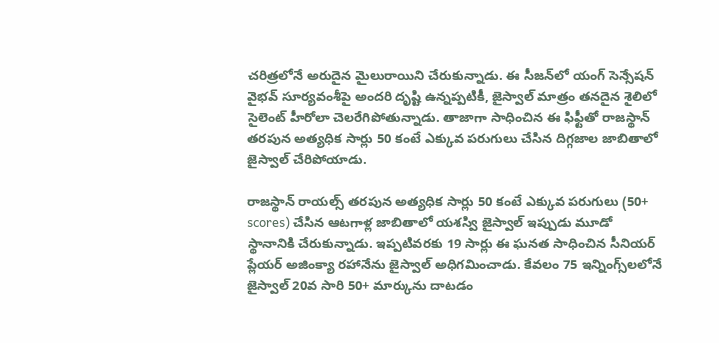చరిత్రలోనే అరుదైన మైలురాయిని చేరుకున్నాడు. ఈ సీజన్‌లో యంగ్ సెన్సేషన్ వైభవ్ సూర్యవంశీపై అందరి దృష్టి ఉన్నప్పటికీ, జైస్వాల్ మాత్రం తనదైన శైలిలో సైలెంట్ హీరోలా చెలరేగిపోతున్నాడు. తాజాగా సాధించిన ఈ ఫిఫ్టీతో రాజస్థాన్ తరపున అత్యధిక సార్లు 50 కంటే ఎక్కువ పరుగులు చేసిన దిగ్గజాల జాబితాలో జైస్వాల్ చేరిపోయాడు.

రాజస్థాన్ రాయల్స్ తరపున అత్యధిక సార్లు 50 కంటే ఎక్కువ పరుగులు (50+ scores) చేసిన ఆటగాళ్ల జాబితాలో యశస్వి జైస్వాల్ ఇప్పుడు మూడో స్థానానికి చేరుకున్నాడు. ఇప్పటివరకు 19 సార్లు ఈ ఘనత సాధించిన సీనియర్ ప్లేయర్ అజింక్యా రహానేను జైస్వాల్ అధిగమించాడు. కేవలం 75 ఇన్నింగ్స్‌లలోనే జైస్వాల్ 20వ సారి 50+ మార్కును దాటడం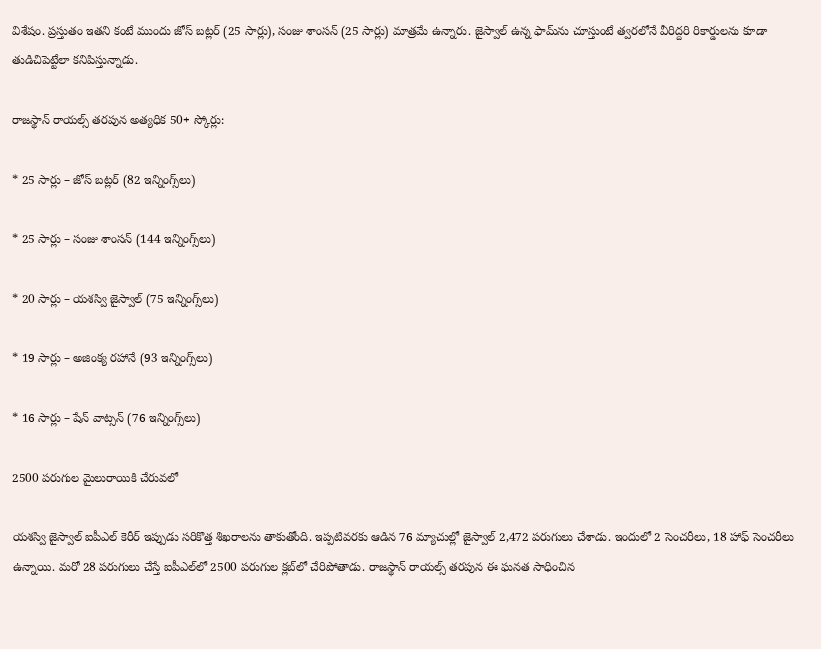విశేషం. ప్రస్తుతం ఇతని కంటే ముందు జోస్ బట్లర్ (25 సార్లు), సంజు శాంసన్ (25 సార్లు) మాత్రమే ఉన్నారు. జైస్వాల్ ఉన్న ఫామ్‌ను చూస్తుంటే త్వరలోనే వీరిద్దరి రికార్డులను కూడా తుడిచిపెట్టేలా కనిపిస్తున్నాడు.

రాజస్థాన్ రాయల్స్ తరపున అత్యధిక 50+ స్కోర్లు:

* 25 సార్లు – జోస్ బట్లర్ (82 ఇన్నింగ్స్‌లు)

* 25 సార్లు – సంజు శాంసన్ (144 ఇన్నింగ్స్‌లు)

* 20 సార్లు – యశస్వి జైస్వాల్ (75 ఇన్నింగ్స్‌లు)

* 19 సార్లు – అజింక్య రహానే (93 ఇన్నింగ్స్‌లు)

* 16 సార్లు – షేన్ వాట్సన్ (76 ఇన్నింగ్స్‌లు)

2500 పరుగుల మైలురాయికి చేరువలో

యశస్వి జైస్వాల్ ఐపీఎల్ కెరీర్ ఇప్పుడు సరికొత్త శిఖరాలను తాకుతోంది. ఇప్పటివరకు ఆడిన 76 మ్యాచుల్లో జైస్వాల్ 2,472 పరుగులు చేశాడు. ఇందులో 2 సెంచరీలు, 18 హాఫ్ సెంచరీలు ఉన్నాయి. మరో 28 పరుగులు చేస్తే ఐపీఎల్‌లో 2500 పరుగుల క్లబ్‌లో చేరిపోతాడు. రాజస్థాన్ రాయల్స్ తరపున ఈ ఘనత సాధించిన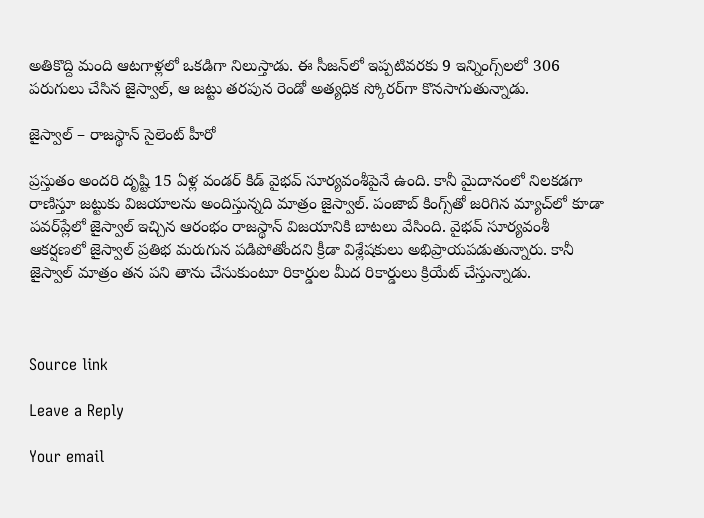అతికొద్ది మంది ఆటగాళ్లలో ఒకడిగా నిలుస్తాడు. ఈ సీజన్‌లో ఇప్పటివరకు 9 ఇన్నింగ్స్‌లలో 306 పరుగులు చేసిన జైస్వాల్, ఆ జట్టు తరపున రెండో అత్యధిక స్కోరర్‌గా కొనసాగుతున్నాడు.

జైస్వాల్ – రాజస్థాన్ సైలెంట్ హీరో

ప్రస్తుతం అందరి దృష్టి 15 ఏళ్ల వండర్ కిడ్ వైభవ్ సూర్యవంశీపైనే ఉంది. కానీ మైదానంలో నిలకడగా రాణిస్తూ జట్టుకు విజయాలను అందిస్తున్నది మాత్రం జైస్వాల్. పంజాబ్ కింగ్స్‌తో జరిగిన మ్యాచ్‌లో కూడా పవర్‌ప్లేలో జైస్వాల్ ఇచ్చిన ఆరంభం రాజస్థాన్ విజయానికి బాటలు వేసింది. వైభవ్ సూర్యవంశీ ఆకర్షణలో జైస్వాల్ ప్రతిభ మరుగున పడిపోతోందని క్రీడా విశ్లేషకులు అభిప్రాయపడుతున్నారు. కానీ జైస్వాల్ మాత్రం తన పని తాను చేసుకుంటూ రికార్డుల మీద రికార్డులు క్రియేట్ చేస్తున్నాడు.



Source link

Leave a Reply

Your email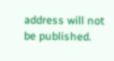address will not be published.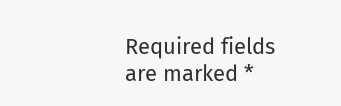Required fields are marked *